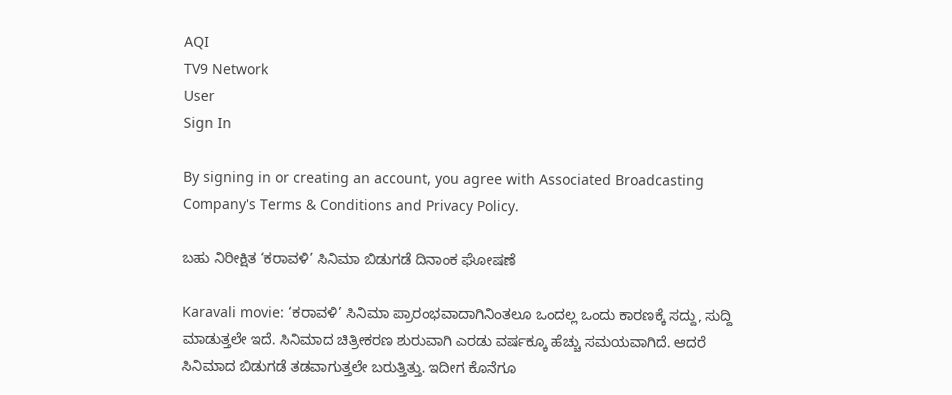AQI
TV9 Network
User
Sign In

By signing in or creating an account, you agree with Associated Broadcasting Company's Terms & Conditions and Privacy Policy.

ಬಹು ನಿರೀಕ್ಷಿತ ‘ಕರಾವಳಿ’ ಸಿನಿಮಾ ಬಿಡುಗಡೆ ದಿನಾಂಕ ಘೋಷಣೆ

Karavali movie: ‘ಕರಾವಳಿ’ ಸಿನಿಮಾ ಪ್ರಾರಂಭವಾದಾಗಿನಿಂತಲೂ ಒಂದಲ್ಲ ಒಂದು ಕಾರಣಕ್ಕೆ ಸದ್ದು, ಸುದ್ದಿ ಮಾಡುತ್ತಲೇ ಇದೆ. ಸಿನಿಮಾದ ಚಿತ್ರೀಕರಣ ಶುರುವಾಗಿ ಎರಡು ವರ್ಷಕ್ಕೂ ಹೆಚ್ಚು ಸಮಯವಾಗಿದೆ. ಆದರೆ ಸಿನಿಮಾದ ಬಿಡುಗಡೆ ತಡವಾಗುತ್ತಲೇ ಬರುತ್ತಿತ್ತು. ಇದೀಗ ಕೊನೆಗೂ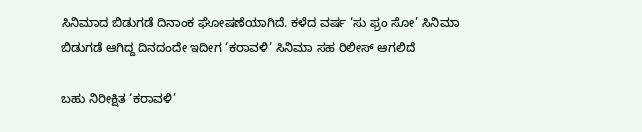ಸಿನಿಮಾದ ಬಿಡುಗಡೆ ದಿನಾಂಕ ಘೋಷಣೆಯಾಗಿದೆ. ಕಳೆದ ವರ್ಷ ‘ಸು ಫ್ರಂ ಸೋ’ ಸಿನಿಮಾ ಬಿಡುಗಡೆ ಆಗಿದ್ದ ದಿನದಂದೇ ಇದೀಗ ‘ಕರಾವಳಿ’ ಸಿನಿಮಾ ಸಹ ರಿಲೀಸ್ ಆಗಲಿದೆ

ಬಹು ನಿರೀಕ್ಷಿತ ‘ಕರಾವಳಿ’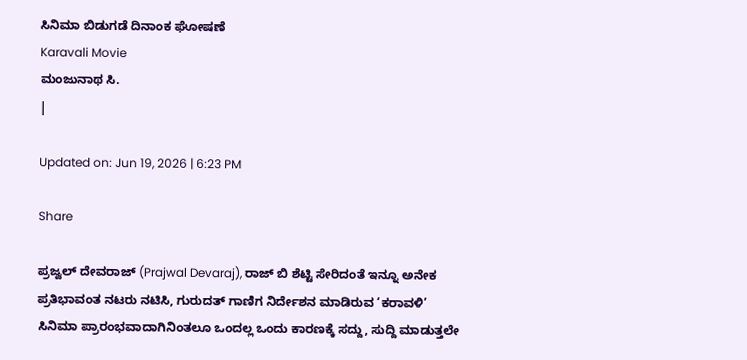ಸಿನಿಮಾ ಬಿಡುಗಡೆ ದಿನಾಂಕ ಘೋಷಣೆ
Karavali Movie
ಮಂಜುನಾಥ ಸಿ.
|

Updated on: Jun 19, 2026 | 6:23 PM

Share

ಪ್ರಜ್ವಲ್ ದೇವರಾಜ್ (Prajwal Devaraj), ರಾಜ್ ಬಿ ಶೆಟ್ಟಿ ಸೇರಿದಂತೆ ಇನ್ನೂ ಅನೇಕ ಪ್ರತಿಭಾವಂತ ನಟರು ನಟಿಸಿ, ಗುರುದತ್ ಗಾಣಿಗ ನಿರ್ದೇಶನ ಮಾಡಿರುವ ‘ಕರಾವಳಿ’ ಸಿನಿಮಾ ಪ್ರಾರಂಭವಾದಾಗಿನಿಂತಲೂ ಒಂದಲ್ಲ ಒಂದು ಕಾರಣಕ್ಕೆ ಸದ್ದು, ಸುದ್ದಿ ಮಾಡುತ್ತಲೇ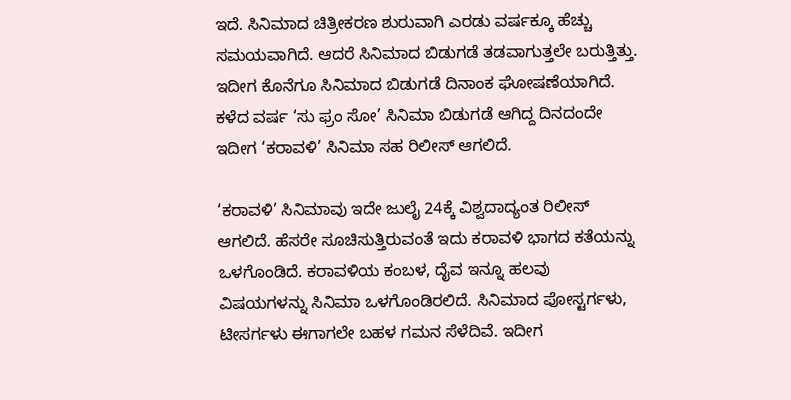ಇದೆ. ಸಿನಿಮಾದ ಚಿತ್ರೀಕರಣ ಶುರುವಾಗಿ ಎರಡು ವರ್ಷಕ್ಕೂ ಹೆಚ್ಚು ಸಮಯವಾಗಿದೆ. ಆದರೆ ಸಿನಿಮಾದ ಬಿಡುಗಡೆ ತಡವಾಗುತ್ತಲೇ ಬರುತ್ತಿತ್ತು. ಇದೀಗ ಕೊನೆಗೂ ಸಿನಿಮಾದ ಬಿಡುಗಡೆ ದಿನಾಂಕ ಘೋಷಣೆಯಾಗಿದೆ. ಕಳೆದ ವರ್ಷ ‘ಸು ಫ್ರಂ ಸೋ’ ಸಿನಿಮಾ ಬಿಡುಗಡೆ ಆಗಿದ್ದ ದಿನದಂದೇ ಇದೀಗ ‘ಕರಾವಳಿ’ ಸಿನಿಮಾ ಸಹ ರಿಲೀಸ್ ಆಗಲಿದೆ.

‘ಕರಾವಳಿ’ ಸಿನಿಮಾವು ಇದೇ ಜುಲೈ 24ಕ್ಕೆ ವಿಶ್ವದಾದ್ಯಂತ ರಿಲೀಸ್ ಆಗಲಿದೆ. ಹೆಸರೇ ಸೂಚಿಸುತ್ತಿರುವಂತೆ ಇದು ಕರಾವಳಿ ಭಾಗದ ಕತೆಯನ್ನು ಒಳಗೊಂಡಿದೆ. ಕರಾವಳಿಯ ಕಂಬಳ, ದೈವ ಇನ್ನೂ ಹಲವು ವಿಷಯಗಳನ್ನು ಸಿನಿಮಾ ಒಳಗೊಂಡಿರಲಿದೆ. ಸಿನಿಮಾದ ಪೋಸ್ಟರ್ಗಳು, ಟೀಸರ್ಗಳು ಈಗಾಗಲೇ ಬಹಳ ಗಮನ ಸೆಳೆದಿವೆ. ಇದೀಗ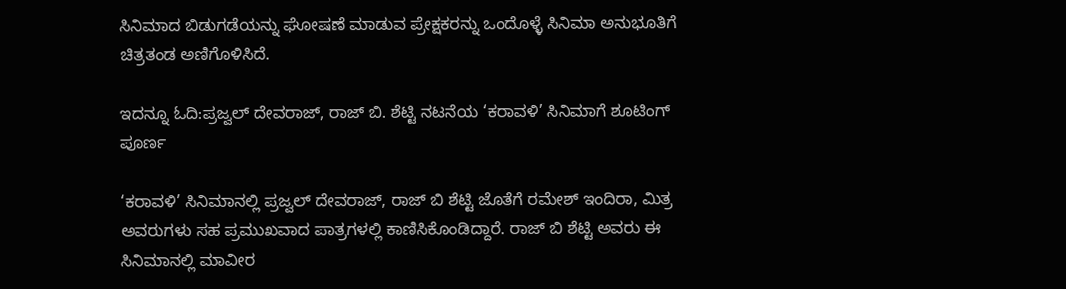ಸಿನಿಮಾದ ಬಿಡುಗಡೆಯನ್ನು ಘೋಷಣೆ ಮಾಡುವ ಪ್ರೇಕ್ಷಕರನ್ನು ಒಂದೊಳ್ಳೆ ಸಿನಿಮಾ ಅನುಭೂತಿಗೆ ಚಿತ್ರತಂಡ ಅಣಿಗೊಳಿಸಿದೆ.

ಇದನ್ನೂ ಓದಿ:ಪ್ರಜ್ವಲ್ ದೇವರಾಜ್, ರಾಜ್ ಬಿ. ಶೆಟ್ಟಿ ನಟನೆಯ ‘ಕರಾವಳಿ’ ಸಿನಿಮಾಗೆ ಶೂಟಿಂಗ್ ಪೂರ್ಣ

‘ಕರಾವಳಿ’ ಸಿನಿಮಾನಲ್ಲಿ ಪ್ರಜ್ವಲ್ ದೇವರಾಜ್, ರಾಜ್ ಬಿ ಶೆಟ್ಟಿ ಜೊತೆಗೆ ರಮೇಶ್ ಇಂದಿರಾ, ಮಿತ್ರ ಅವರುಗಳು ಸಹ ಪ್ರಮುಖವಾದ ಪಾತ್ರಗಳಲ್ಲಿ ಕಾಣಿಸಿಕೊಂಡಿದ್ದಾರೆ. ರಾಜ್ ಬಿ ಶೆಟ್ಟಿ ಅವರು ಈ ಸಿನಿಮಾನಲ್ಲಿ ಮಾವೀರ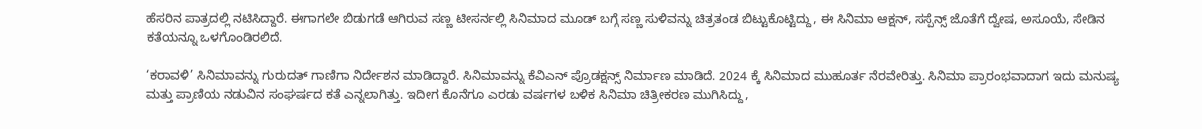ಹೆಸರಿನ ಪಾತ್ರದಲ್ಲಿ ನಟಿಸಿದ್ದಾರೆ. ಈಗಾಗಲೇ ಬಿಡುಗಡೆ ಆಗಿರುವ ಸಣ್ಣ ಟೀಸರ್ನಲ್ಲಿ ಸಿನಿಮಾದ ಮೂಡ್ ಬಗ್ಗೆ ಸಣ್ಣ ಸುಳಿವನ್ನು ಚಿತ್ರತಂಡ ಬಿಟ್ಟುಕೊಟ್ಟಿದ್ದು, ಈ ಸಿನಿಮಾ ಆಕ್ಷನ್, ಸಸ್ಪೆನ್ಸ್ ಜೊತೆಗೆ ದ್ವೇಷ, ಅಸೂಯೆ, ಸೇಡಿನ ಕತೆಯನ್ನೂ ಒಳಗೊಂಡಿರಲಿದೆ.

‘ಕರಾವಳಿ’ ಸಿನಿಮಾವನ್ನು ಗುರುದತ್ ಗಾಣಿಗಾ ನಿರ್ದೇಶನ ಮಾಡಿದ್ದಾರೆ. ಸಿನಿಮಾವನ್ನು ಕೆವಿಎನ್ ಪ್ರೊಡಕ್ಷನ್ಸ್ ನಿರ್ಮಾಣ ಮಾಡಿದೆ. 2024 ಕ್ಕೆ ಸಿನಿಮಾದ ಮುಹೂರ್ತ ನೆರವೇರಿತ್ತು. ಸಿನಿಮಾ ಪ್ರಾರಂಭವಾದಾಗ ಇದು ಮನುಷ್ಯ ಮತ್ತು ಪ್ರಾಣಿಯ ನಡುವಿನ ಸಂಘರ್ಷದ ಕತೆ ಎನ್ನಲಾಗಿತ್ತು. ಇದೀಗ ಕೊನೆಗೂ ಎರಡು ವರ್ಷಗಳ ಬಳಿಕ ಸಿನಿಮಾ ಚಿತ್ರೀಕರಣ ಮುಗಿಸಿದ್ದು,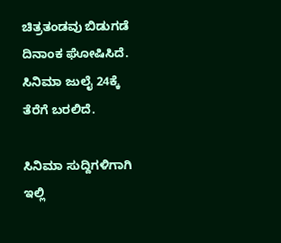ಚಿತ್ರತಂಡವು ಬಿಡುಗಡೆ ದಿನಾಂಕ ಘೋಷಿಸಿದೆ. ಸಿನಿಮಾ ಜುಲೈ 24ಕ್ಕೆ ತೆರೆಗೆ ಬರಲಿದೆ.

ಸಿನಿಮಾ ಸುದ್ದಿಗಳಿಗಾಗಿ ಇಲ್ಲಿ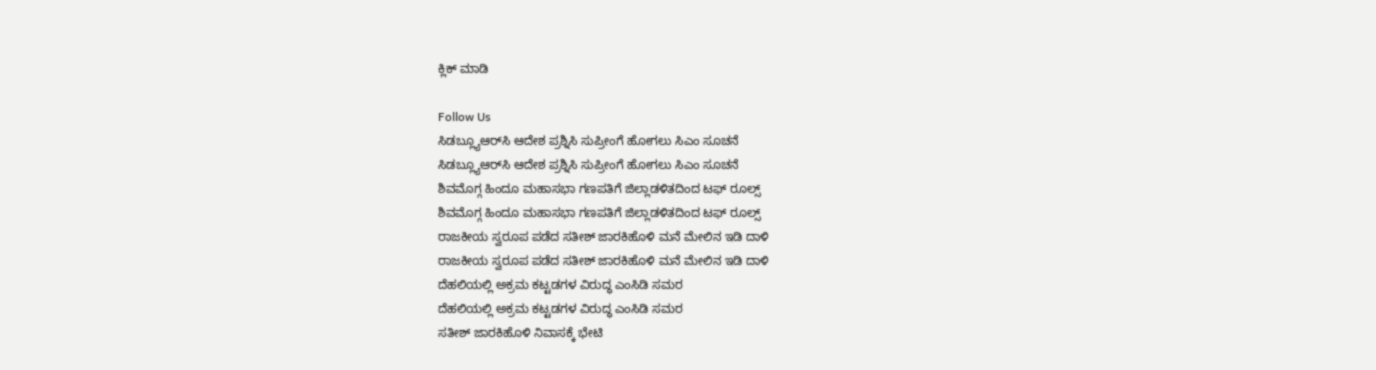ಕ್ಲಿಕ್ ಮಾಡಿ

Follow Us
ಸಿಡಬ್ಲ್ಯೂಆರ್‌ಸಿ ಆದೇಶ ಪ್ರಶ್ನಿಸಿ ಸುಪ್ರೀಂಗೆ ಹೋಗಲು ಸಿಎಂ ಸೂಚನೆ
ಸಿಡಬ್ಲ್ಯೂಆರ್‌ಸಿ ಆದೇಶ ಪ್ರಶ್ನಿಸಿ ಸುಪ್ರೀಂಗೆ ಹೋಗಲು ಸಿಎಂ ಸೂಚನೆ
ಶಿವಮೊಗ್ಗ ಹಿಂದೂ ಮಹಾಸಭಾ ಗಣಪತಿಗೆ ಜಿಲ್ಲಾಡಳಿತದಿಂದ ಟಫ್ ರೂಲ್ಸ್
ಶಿವಮೊಗ್ಗ ಹಿಂದೂ ಮಹಾಸಭಾ ಗಣಪತಿಗೆ ಜಿಲ್ಲಾಡಳಿತದಿಂದ ಟಫ್ ರೂಲ್ಸ್
ರಾಜಕೀಯ ಸ್ವರೂಪ ಪಡೆದ ಸತೀಶ್ ಜಾರಕಿಹೊಳಿ ಮನೆ ಮೇಲಿನ ಇಡಿ ದಾಳಿ
ರಾಜಕೀಯ ಸ್ವರೂಪ ಪಡೆದ ಸತೀಶ್ ಜಾರಕಿಹೊಳಿ ಮನೆ ಮೇಲಿನ ಇಡಿ ದಾಳಿ
ದೆಹಲಿಯಲ್ಲಿ ಅಕ್ರಮ ಕಟ್ಟಡಗಳ ವಿರುದ್ಧ ಎಂಸಿಡಿ ಸಮರ
ದೆಹಲಿಯಲ್ಲಿ ಅಕ್ರಮ ಕಟ್ಟಡಗಳ ವಿರುದ್ಧ ಎಂಸಿಡಿ ಸಮರ
ಸತೀಶ್ ಜಾರಕಿಹೊಳಿ ನಿವಾಸಕ್ಕೆ ಭೇಟಿ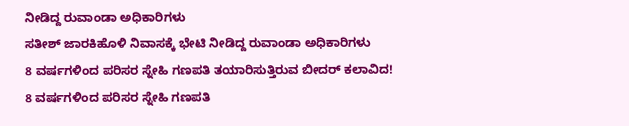ನೀಡಿದ್ದ ರುವಾಂಡಾ ಅಧಿಕಾರಿಗಳು
ಸತೀಶ್ ಜಾರಕಿಹೊಳಿ ನಿವಾಸಕ್ಕೆ ಭೇಟಿ ನೀಡಿದ್ದ ರುವಾಂಡಾ ಅಧಿಕಾರಿಗಳು
8 ವರ್ಷಗಳಿಂದ ಪರಿಸರ ಸ್ನೇಹಿ ಗಣಪತಿ ತಯಾರಿಸುತ್ತಿರುವ ಬೀದರ್ ಕಲಾವಿದ!
8 ವರ್ಷಗಳಿಂದ ಪರಿಸರ ಸ್ನೇಹಿ ಗಣಪತಿ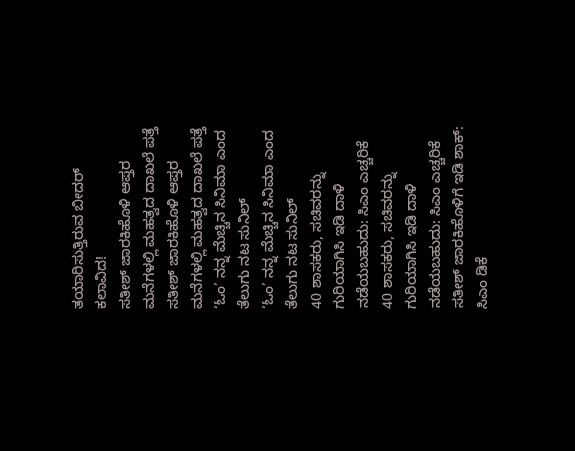ತಯಾರಿಸುತ್ತಿರುವ ಬೀದರ್ ಕಲಾವಿದ!
ಸತೀಶ್ ಜಾರಕಿಹೊಳಿ ಆಪ್ತರ ಮನೆಗಳಲ್ಲಿ ಮಹತ್ವದ ದಾಖಲೆ ಪತ್ತೆ
ಸತೀಶ್ ಜಾರಕಿಹೊಳಿ ಆಪ್ತರ ಮನೆಗಳಲ್ಲಿ ಮಹತ್ವದ ದಾಖಲೆ ಪತ್ತೆ
‘ಓಂ’ ನನ್ನ ಮೆಚ್ಚಿನ ಸಿನಿಮಾ ಎಂದ ತೆಲುಗು ನಟ ಸುನಿಲ್
‘ಓಂ’ ನನ್ನ ಮೆಚ್ಚಿನ ಸಿನಿಮಾ ಎಂದ ತೆಲುಗು ನಟ ಸುನಿಲ್
40 ಶಾಸಕರು, ಸಚಿವರನ್ನು ಗುರಿಯಾಗಿಸಿ ಇಡಿ ದಾಳಿ ನಡೆಯಬಹುದು: ಸಿಎಂ ಎಚ್ಚರಿಕೆ
40 ಶಾಸಕರು, ಸಚಿವರನ್ನು ಗುರಿಯಾಗಿಸಿ ಇಡಿ ದಾಳಿ ನಡೆಯಬಹುದು: ಸಿಎಂ ಎಚ್ಚರಿಕೆ
ಸತೀಶ್ ಜಾರಕಿಹೊಳಿಗೆ ಇಡಿ ಶಾಕ್: ಸಿಎಂ ಡಿಕೆ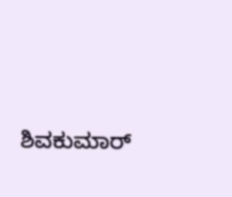ಶಿವಕುಮಾರ್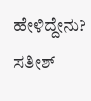ಹೇಳಿದ್ದೇನು?
ಸತೀಶ್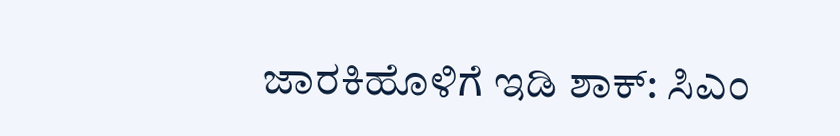ಜಾರಕಿಹೊಳಿಗೆ ಇಡಿ ಶಾಕ್: ಸಿಎಂ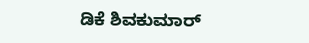ಡಿಕೆ ಶಿವಕುಮಾರ್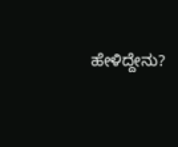ಹೇಳಿದ್ದೇನು?